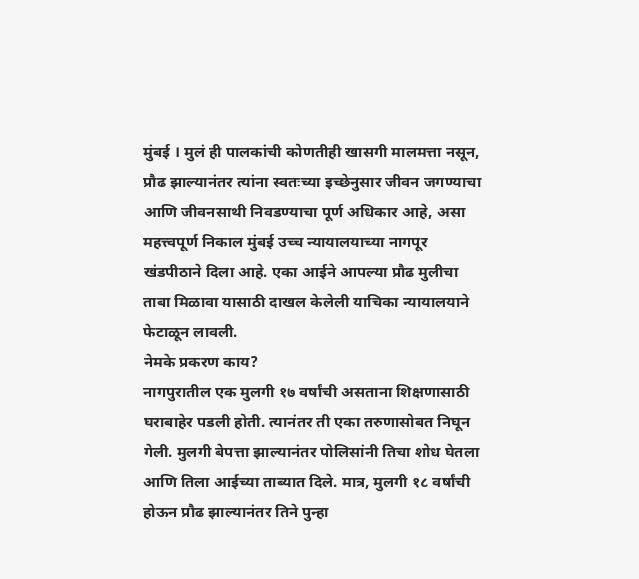मुंबई । मुलं ही पालकांची कोणतीही खासगी मालमत्ता नसून, प्रौढ झाल्यानंतर त्यांना स्वतःच्या इच्छेनुसार जीवन जगण्याचा आणि जीवनसाथी निवडण्याचा पूर्ण अधिकार आहे, असा महत्त्वपूर्ण निकाल मुंबई उच्च न्यायालयाच्या नागपूर खंडपीठाने दिला आहे. एका आईने आपल्या प्रौढ मुलीचा ताबा मिळावा यासाठी दाखल केलेली याचिका न्यायालयाने फेटाळून लावली.
नेमके प्रकरण काय?
नागपुरातील एक मुलगी १७ वर्षांची असताना शिक्षणासाठी घराबाहेर पडली होती. त्यानंतर ती एका तरुणासोबत निघून गेली. मुलगी बेपत्ता झाल्यानंतर पोलिसांनी तिचा शोध घेतला आणि तिला आईच्या ताब्यात दिले. मात्र, मुलगी १८ वर्षांची होऊन प्रौढ झाल्यानंतर तिने पुन्हा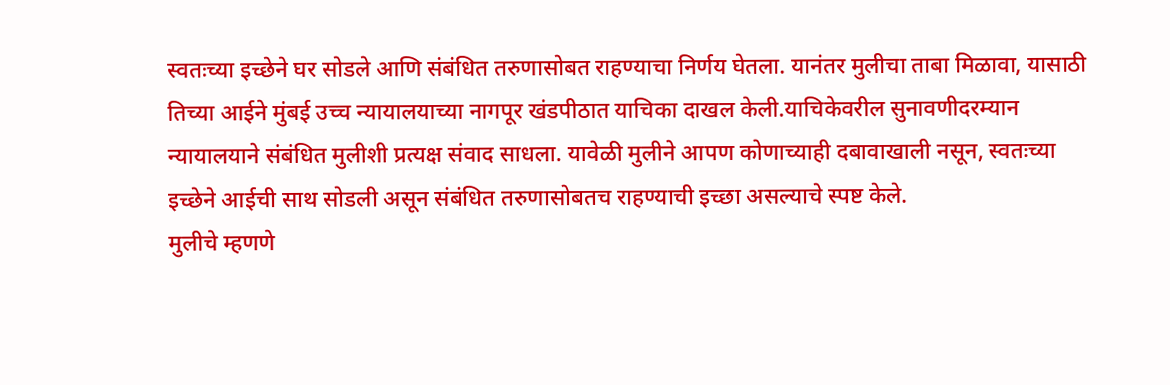स्वतःच्या इच्छेने घर सोडले आणि संबंधित तरुणासोबत राहण्याचा निर्णय घेतला. यानंतर मुलीचा ताबा मिळावा, यासाठी तिच्या आईने मुंबई उच्च न्यायालयाच्या नागपूर खंडपीठात याचिका दाखल केली.याचिकेवरील सुनावणीदरम्यान न्यायालयाने संबंधित मुलीशी प्रत्यक्ष संवाद साधला. यावेळी मुलीने आपण कोणाच्याही दबावाखाली नसून, स्वतःच्या इच्छेने आईची साथ सोडली असून संबंधित तरुणासोबतच राहण्याची इच्छा असल्याचे स्पष्ट केले.
मुलीचे म्हणणे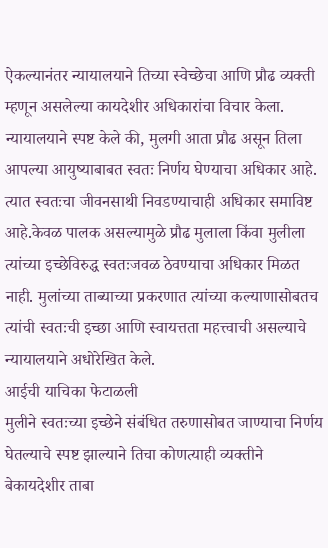ऐकल्यानंतर न्यायालयाने तिच्या स्वेच्छेचा आणि प्रौढ व्यक्ती म्हणून असलेल्या कायदेशीर अधिकारांचा विचार केला. न्यायालयाने स्पष्ट केले की, मुलगी आता प्रौढ असून तिला आपल्या आयुष्याबाबत स्वतः निर्णय घेण्याचा अधिकार आहे. त्यात स्वतःचा जीवनसाथी निवडण्याचाही अधिकार समाविष्ट आहे.केवळ पालक असल्यामुळे प्रौढ मुलाला किंवा मुलीला त्यांच्या इच्छेविरुद्ध स्वतःजवळ ठेवण्याचा अधिकार मिळत नाही. मुलांच्या ताब्याच्या प्रकरणात त्यांच्या कल्याणासोबतच त्यांची स्वतःची इच्छा आणि स्वायत्तता महत्त्वाची असल्याचे न्यायालयाने अधोरेखित केले.
आईची याचिका फेटाळली
मुलीने स्वतःच्या इच्छेने संबंधित तरुणासोबत जाण्याचा निर्णय घेतल्याचे स्पष्ट झाल्याने तिचा कोणत्याही व्यक्तीने बेकायदेशीर ताबा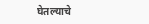घेतल्याचे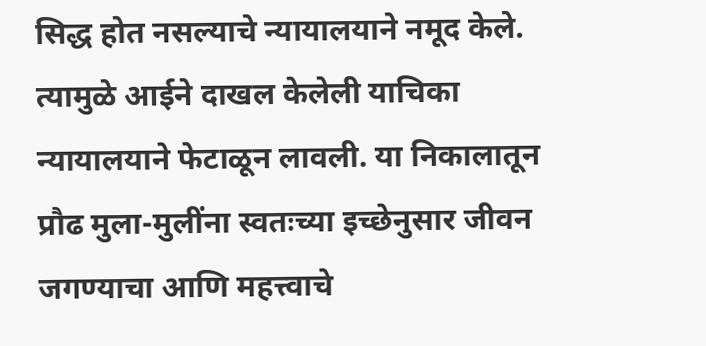सिद्ध होत नसल्याचे न्यायालयाने नमूद केले. त्यामुळे आईने दाखल केलेली याचिका न्यायालयाने फेटाळून लावली. या निकालातून प्रौढ मुला-मुलींना स्वतःच्या इच्छेनुसार जीवन जगण्याचा आणि महत्त्वाचे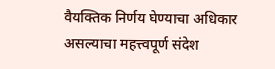वैयक्तिक निर्णय घेण्याचा अधिकार असल्याचा महत्त्वपूर्ण संदेश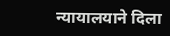न्यायालयाने दिला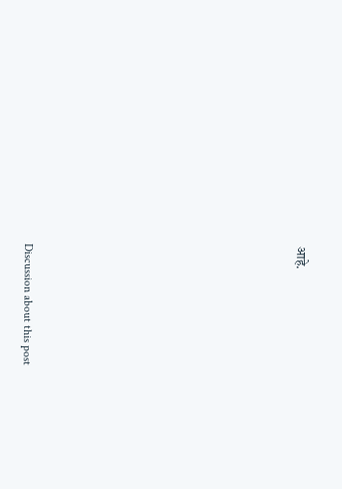आहे.















Discussion about this post